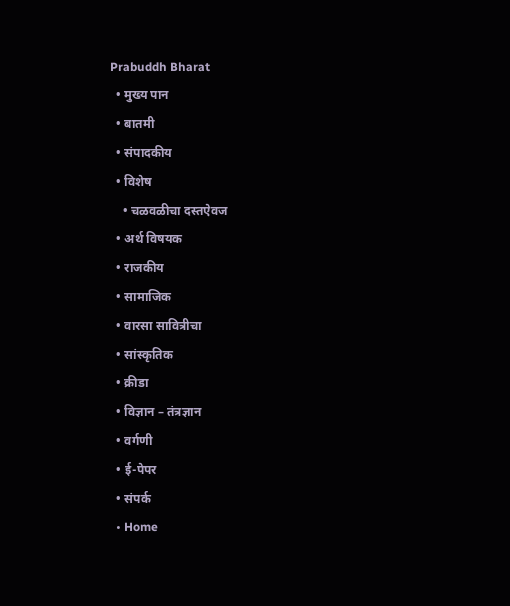Prabuddh Bharat
  • मुख्य पान
  • बातमी
  • संपादकीय
  • विशेष
    • चळवळीचा दस्तऐवज
  • अर्थ विषयक
  • राजकीय
  • सामाजिक
  • वारसा सावित्रीचा
  • सांस्कृतिक
  • क्रीडा
  • विज्ञान – तंत्रज्ञान
  • वर्गणी
  • ई-पेपर
  • संपर्क
  • Home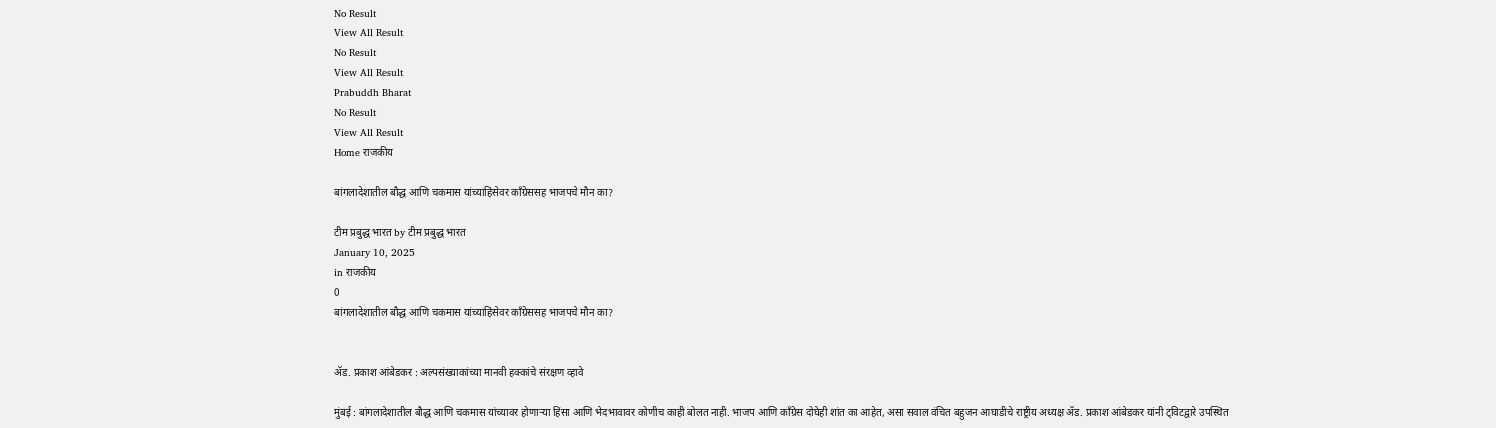No Result
View All Result
No Result
View All Result
Prabuddh Bharat
No Result
View All Result
Home राजकीय

बांगलादेशातील बौद्ध आणि चकमास यांच्याहिंसेवर काँग्रेससह भाजपचे मौन का?

टीम प्रबुद्ध भारत by टीम प्रबुद्ध भारत
January 10, 2025
in राजकीय
0
बांगलादेशातील बौद्ध आणि चकमास यांच्याहिंसेवर काँग्रेससह भाजपचे मौन का?


ॲड. प्रकाश आंबेडकर : अल्पसंख्याकांच्या मानवी हक्कांचे संरक्षण व्हावे

मुंबई : बांगलादेशातील बौद्ध आणि चकमास यांच्यावर होणाऱ्या हिंसा आणि भेदभावावर कोणीच काही बोलत नाही. भाजप आणि काँग्रेस दोघेही शांत का आहेत, असा सवाल वंचित बहुजन आघाडीचे राष्ट्रीय अध्यक्ष ॲड. प्रकाश आंबेडकर यांनी ट्विटद्वारे उपस्थित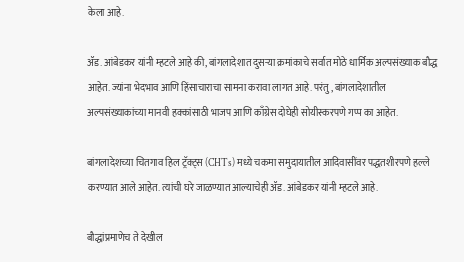केला आहे.

ॲड. आंबेडकर यांनी म्हटले आहे की, बांगलादेशात दुसऱ्या क्रमांकाचे सर्वात मोठे धार्मिक अल्पसंख्याक बौद्ध आहेत. ज्यांना भेदभाव आणि हिंसाचाराचा सामना करावा लागत आहे. परंतु, बांगलादेशातील अल्पसंख्याकांच्या मानवी हक्कांसाठी भाजप आणि काँग्रेस दोघेही सोयीस्करपणे गप्प का आहेत.

बांगलादेशच्या चितगाव हिल ट्रॅक्ट्स (CHTs) मध्ये चकमा समुदायातील आदिवासींवर पद्धतशीरपणे हल्ले करण्यात आले आहेत. त्यांची घरे जाळण्यात आल्याचेही ॲड. आंबेडकर यांनी म्हटले आहे.

बौद्धांप्रमाणेच ते देखील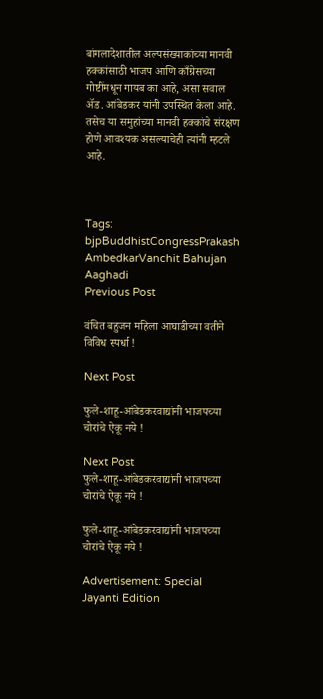बांगलादेशातील अल्पसंख्याकांच्या मानवी हक्कांसाठी भाजप आणि काँग्रेसच्या गोष्टींमधून गायब का आहे, असा सवाल ॲड. आंबेडकर यांनी उपस्थित केला आहे. तसेच या समुहांच्या मानवी हक्कांचे संरक्षण होणे आवश्यक असल्याचेही त्यांनी म्हटले आहे.



Tags: bjpBuddhistCongressPrakash AmbedkarVanchit Bahujan Aaghadi
Previous Post

वंचित बहुजन महिला आघाडीच्या वतीने विविध स्पर्धा !

Next Post

फुले-शाहू-आंबेडकरवाद्यांनी भाजपच्या चोरांचे ऐकू नये !

Next Post
फुले-शाहू-आंबेडकरवाद्यांनी भाजपच्या चोरांचे ऐकू नये !

फुले-शाहू-आंबेडकरवाद्यांनी भाजपच्या चोरांचे ऐकू नये !

Advertisement: Special Jayanti Edition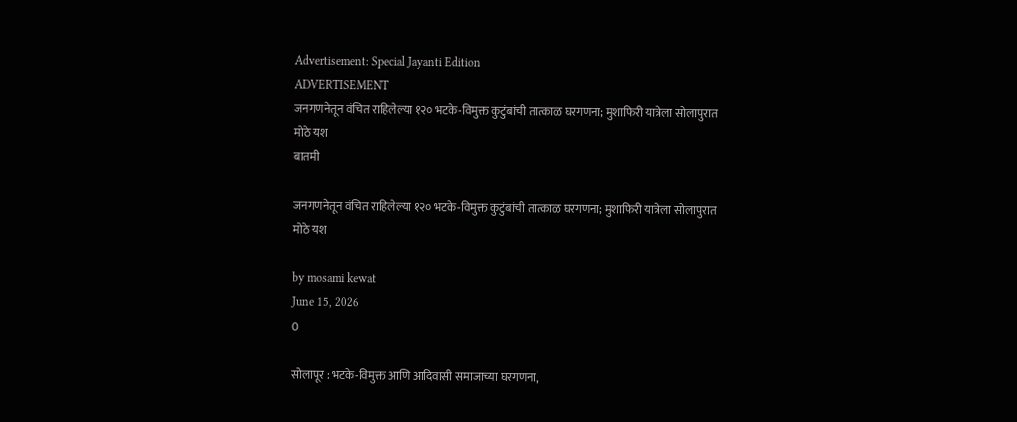Advertisement: Special Jayanti Edition
ADVERTISEMENT
जनगणनेतून वंचित राहिलेल्या १२० भटके-विमुक्त कुटुंबांची तात्काळ घरगणना; मुशाफिरी यात्रेला सोलापुरात मोठे यश
बातमी

जनगणनेतून वंचित राहिलेल्या १२० भटके-विमुक्त कुटुंबांची तात्काळ घरगणना; मुशाफिरी यात्रेला सोलापुरात मोठे यश

by mosami kewat
June 15, 2026
0

सोलापूर : भटके-विमुक्त आणि आदिवासी समाजाच्या घरगणना,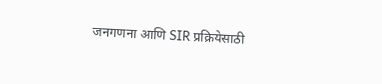जनगणना आणि SIR प्रक्रियेसाठी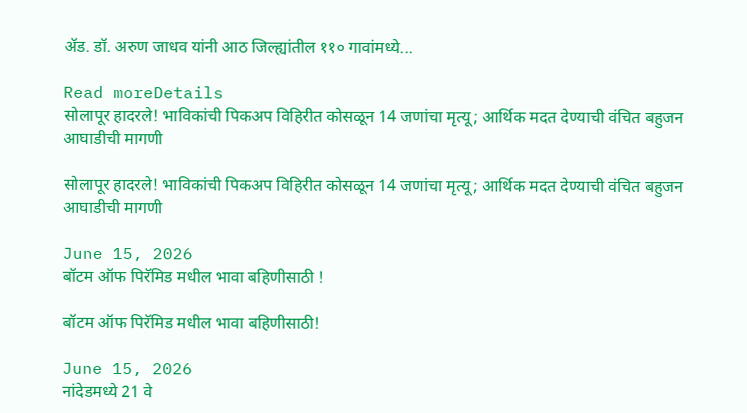ॲड. डॉ. अरुण जाधव यांनी आठ जिल्ह्यांतील ११० गावांमध्ये...

Read moreDetails
सोलापूर हादरले! भाविकांची पिकअप विहिरीत कोसळून 14 जणांचा मृत्यू; आर्थिक मदत देण्याची वंचित बहुजन आघाडीची मागणी

सोलापूर हादरले! भाविकांची पिकअप विहिरीत कोसळून 14 जणांचा मृत्यू; आर्थिक मदत देण्याची वंचित बहुजन आघाडीची मागणी

June 15, 2026
बॉटम ऑफ पिरॅमिड मधील भावा बहिणीसाठी !

बॉटम ऑफ पिरॅमिड मधील भावा बहिणीसाठी!

June 15, 2026
नांदेडमध्ये 21 वे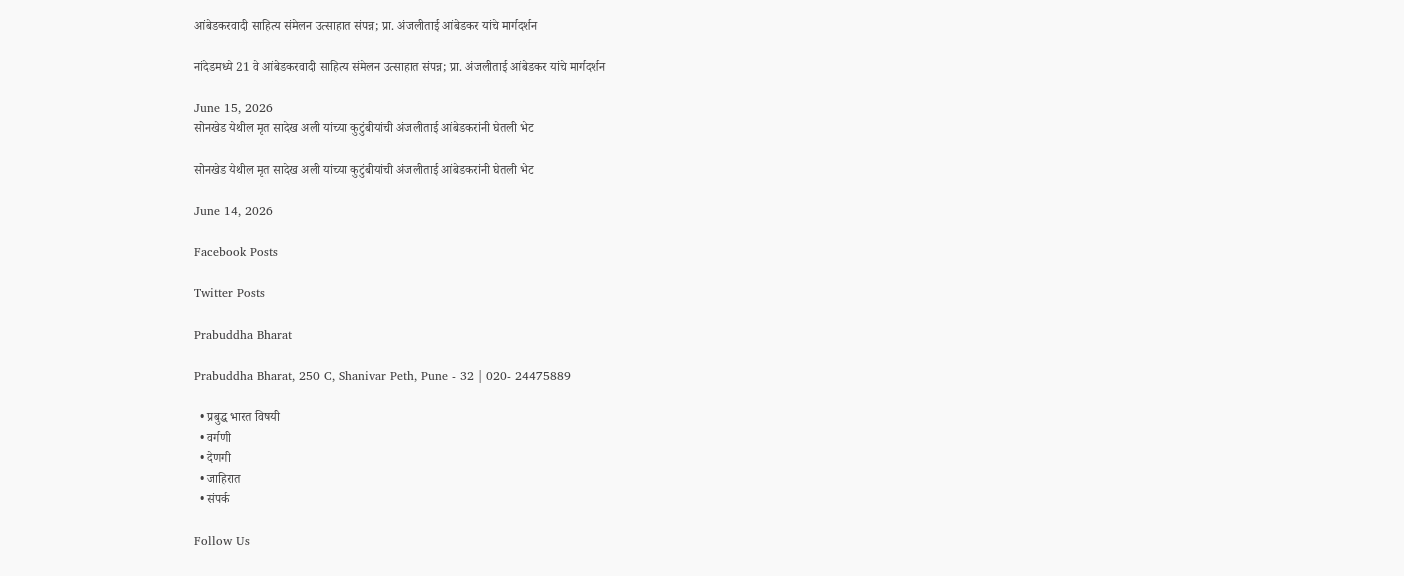आंबेडकरवादी साहित्य संमेलन उत्साहात संपन्न; प्रा. अंजलीताई आंबेडकर यांचे मार्गदर्शन

नांदेडमध्ये 21 वे आंबेडकरवादी साहित्य संमेलन उत्साहात संपन्न; प्रा. अंजलीताई आंबेडकर यांचे मार्गदर्शन

June 15, 2026
सोनखेड येथील मृत सादेख अली यांच्या कुटुंबीयांची अंजलीताई आंबेडकरांनी घेतली भेट

सोनखेड येथील मृत सादेख अली यांच्या कुटुंबीयांची अंजलीताई आंबेडकरांनी घेतली भेट

June 14, 2026

Facebook Posts

Twitter Posts

Prabuddha Bharat

Prabuddha Bharat, 250 C, Shanivar Peth, Pune - 32 | 020- 24475889

  • प्रबुद्ध भारत विषयी
  • वर्गणी
  • देणगी
  • जाहिरात
  • संपर्क

Follow Us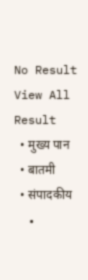No Result
View All Result
  • मुख्य पान
  • बातमी
  • संपादकीय
  •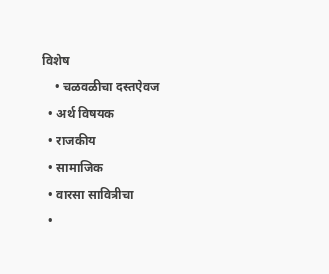विशेष
    • चळवळीचा दस्तऐवज
  • अर्थ विषयक
  • राजकीय
  • सामाजिक
  • वारसा सावित्रीचा
  •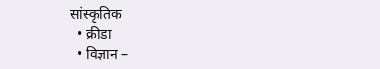सांस्कृतिक
  • क्रीडा
  • विज्ञान –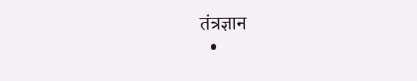तंत्रज्ञान
  •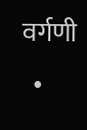वर्गणी
  •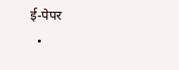ई-पेपर
  •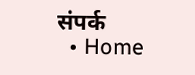संपर्क
  • Home